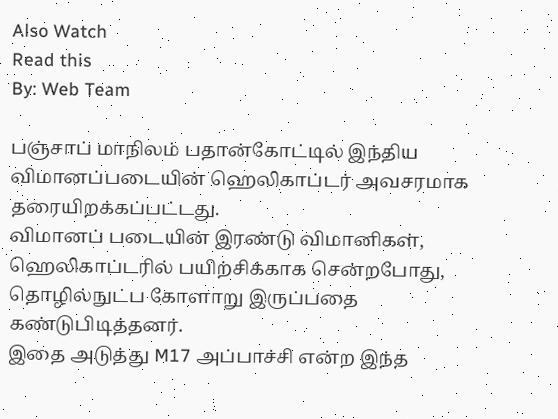Also Watch
Read this
By: Web Team

பஞ்சாப் மாநிலம் பதான்கோட்டில் இந்திய விமானப்படையின் ஹெலிகாப்டர் அவசரமாக தரையிறக்கப்பட்டது.
விமானப் படையின் இரண்டு விமானிகள், ஹெலிகாப்டரில் பயிற்சிக்காக சென்றபோது, தொழில்நுட்ப கோளாறு இருப்பதை கண்டுபிடித்தனர்.
இதை அடுத்து M17 அப்பாச்சி என்ற இந்த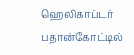ஹெலிகாப்டர் பதான்கோட்டில்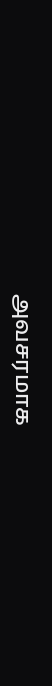அவசரமாக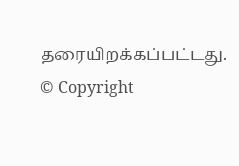தரையிறக்கப்பட்டது.
© Copyright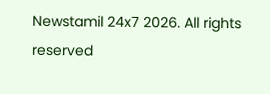Newstamil 24x7 2026. All rights reserved